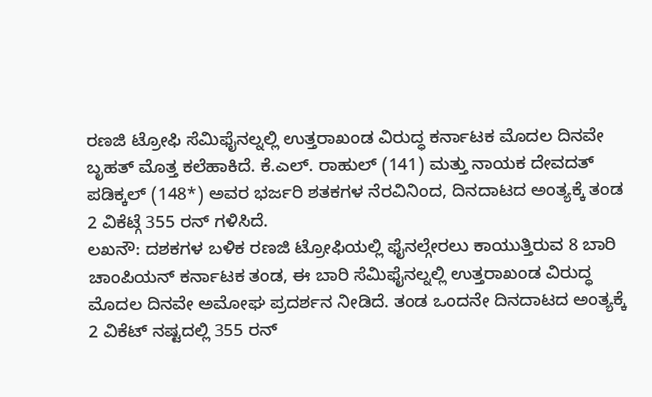ರಣಜಿ ಟ್ರೋಫಿ ಸೆಮಿಫೈನಲ್ನಲ್ಲಿ ಉತ್ತರಾಖಂಡ ವಿರುದ್ಧ ಕರ್ನಾಟಕ ಮೊದಲ ದಿನವೇ ಬೃಹತ್ ಮೊತ್ತ ಕಲೆಹಾಕಿದೆ. ಕೆ.ಎಲ್. ರಾಹುಲ್ (141) ಮತ್ತು ನಾಯಕ ದೇವದತ್ ಪಡಿಕ್ಕಲ್ (148*) ಅವರ ಭರ್ಜರಿ ಶತಕಗಳ ನೆರವಿನಿಂದ, ದಿನದಾಟದ ಅಂತ್ಯಕ್ಕೆ ತಂಡ 2 ವಿಕೆಟ್ಗೆ 355 ರನ್ ಗಳಿಸಿದೆ.
ಲಖನೌ: ದಶಕಗಳ ಬಳಿಕ ರಣಜಿ ಟ್ರೋಫಿಯಲ್ಲಿ ಫೈನಲ್ಗೇರಲು ಕಾಯುತ್ತಿರುವ 8 ಬಾರಿ ಚಾಂಪಿಯನ್ ಕರ್ನಾಟಕ ತಂಡ, ಈ ಬಾರಿ ಸೆಮಿಫೈನಲ್ನಲ್ಲಿ ಉತ್ತರಾಖಂಡ ವಿರುದ್ಧ ಮೊದಲ ದಿನವೇ ಅಮೋಘ ಪ್ರದರ್ಶನ ನೀಡಿದೆ. ತಂಡ ಒಂದನೇ ದಿನದಾಟದ ಅಂತ್ಯಕ್ಕೆ 2 ವಿಕೆಟ್ ನಷ್ಟದಲ್ಲಿ 355 ರನ್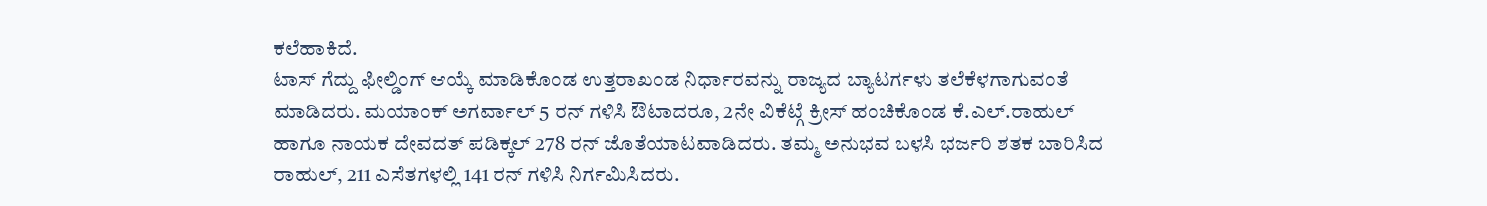ಕಲೆಹಾಕಿದೆ.
ಟಾಸ್ ಗೆದ್ದು ಫೀಲ್ಡಿಂಗ್ ಆಯ್ಕೆ ಮಾಡಿಕೊಂಡ ಉತ್ತರಾಖಂಡ ನಿರ್ಧಾರವನ್ನು ರಾಜ್ಯದ ಬ್ಯಾಟರ್ಗಳು ತಲೆಕೆಳಗಾಗುವಂತೆ ಮಾಡಿದರು. ಮಯಾಂಕ್ ಅಗರ್ವಾಲ್ 5 ರನ್ ಗಳಿಸಿ ಔಟಾದರೂ, 2ನೇ ವಿಕೆಟ್ಗೆ ಕ್ರೀಸ್ ಹಂಚಿಕೊಂಡ ಕೆ.ಎಲ್.ರಾಹುಲ್ ಹಾಗೂ ನಾಯಕ ದೇವದತ್ ಪಡಿಕ್ಕಲ್ 278 ರನ್ ಜೊತೆಯಾಟವಾಡಿದರು. ತಮ್ಮ ಅನುಭವ ಬಳಸಿ ಭರ್ಜರಿ ಶತಕ ಬಾರಿಸಿದ ರಾಹುಲ್, 211 ಎಸೆತಗಳಲ್ಲಿ 141 ರನ್ ಗಳಿಸಿ ನಿರ್ಗಮಿಸಿದರು.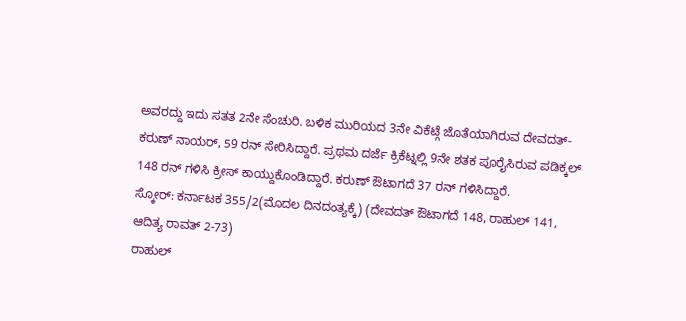ಅವರದ್ದು ಇದು ಸತತ 2ನೇ ಸೆಂಚುರಿ. ಬಳಿಕ ಮುರಿಯದ 3ನೇ ವಿಕೆಟ್ಗೆ ಜೊತೆಯಾಗಿರುವ ದೇವದತ್-ಕರುಣ್ ನಾಯರ್, 59 ರನ್ ಸೇರಿಸಿದ್ದಾರೆ. ಪ್ರಥಮ ದರ್ಜೆ ಕ್ರಿಕೆಟ್ನಲ್ಲಿ 9ನೇ ಶತಕ ಪೂರೈಸಿರುವ ಪಡಿಕ್ಕಲ್ 148 ರನ್ ಗಳಿಸಿ ಕ್ರೀಸ್ ಕಾಯ್ದುಕೊಂಡಿದ್ದಾರೆ. ಕರುಣ್ ಔಟಾಗದೆ 37 ರನ್ ಗಳಿಸಿದ್ದಾರೆ.
ಸ್ಕೋರ್: ಕರ್ನಾಟಕ 355/2(ಮೊದಲ ದಿನದಂತ್ಯಕ್ಕೆ) (ದೇವದತ್ ಔಟಾಗದೆ 148, ರಾಹುಲ್ 141, ಆದಿತ್ಯ ರಾವತ್ 2-73)
ರಾಹುಲ್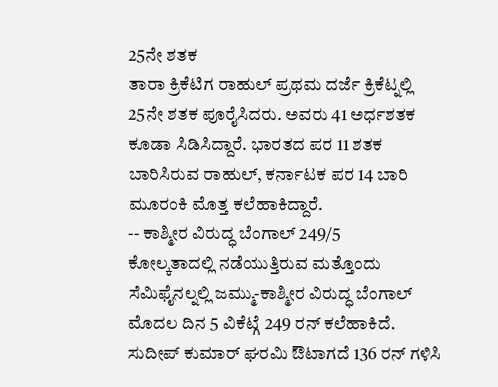25ನೇ ಶತಕ
ತಾರಾ ಕ್ರಿಕೆಟಿಗ ರಾಹುಲ್ ಪ್ರಥಮ ದರ್ಜೆ ಕ್ರಿಕೆಟ್ನಲ್ಲಿ 25ನೇ ಶತಕ ಪೂರೈಸಿದರು. ಅವರು 41 ಅರ್ಧಶತಕ ಕೂಡಾ ಸಿಡಿಸಿದ್ದಾರೆ. ಭಾರತದ ಪರ 11 ಶತಕ ಬಾರಿಸಿರುವ ರಾಹುಲ್, ಕರ್ನಾಟಕ ಪರ 14 ಬಾರಿ ಮೂರಂಕಿ ಮೊತ್ತ ಕಲೆಹಾಕಿದ್ದಾರೆ.
-- ಕಾಶ್ಮೀರ ವಿರುದ್ಧ ಬೆಂಗಾಲ್ 249/5
ಕೋಲ್ಕತಾದಲ್ಲಿ ನಡೆಯುತ್ತಿರುವ ಮತ್ತೊಂದು ಸೆಮಿಫೈನಲ್ನಲ್ಲಿ ಜಮ್ಮು-ಕಾಶ್ಮೀರ ವಿರುದ್ಧ ಬೆಂಗಾಲ್ ಮೊದಲ ದಿನ 5 ವಿಕೆಟ್ಗೆ 249 ರನ್ ಕಲೆಹಾಕಿದೆ. ಸುದೀಪ್ ಕುಮಾರ್ ಘರಮಿ ಔಟಾಗದೆ 136 ರನ್ ಗಳಿಸಿ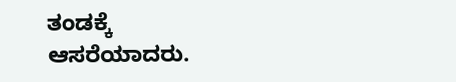ತಂಡಕ್ಕೆ ಆಸರೆಯಾದರು.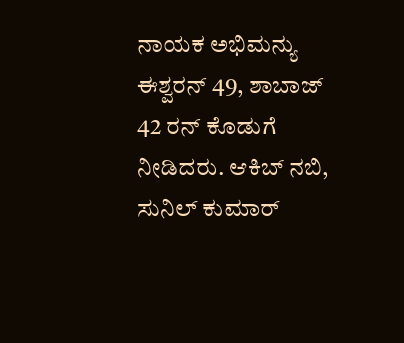ನಾಯಕ ಅಭಿಮನ್ಯು ಈಶ್ವರನ್ 49, ಶಾಬಾಜ್ 42 ರನ್ ಕೊಡುಗೆ ನೀಡಿದರು. ಆಕಿಬ್ ನಬಿ, ಸುನಿಲ್ ಕುಮಾರ್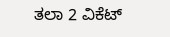ತಲಾ 2 ವಿಕೆಟ್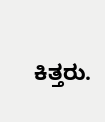ಕಿತ್ತರು.